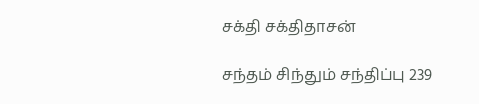சக்தி சக்திதாசன்

சந்தம் சிந்தும் சந்திப்பு 239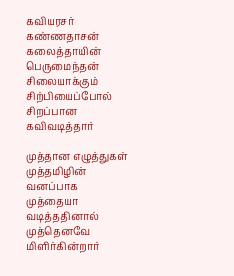கவியரசர் கண்ணதாசன்
கலைத்தாயின் பெருமைந்தன்
சிலையாக்கும் சிற்பியைப்போல்
சிறப்பான கவிவடித்தார்

முத்தான எழுத்துகள்
முத்தமிழின் வனப்பாக
முத்தையா வடித்ததினால்
முத்தெனவே மிளிர்கின்றார்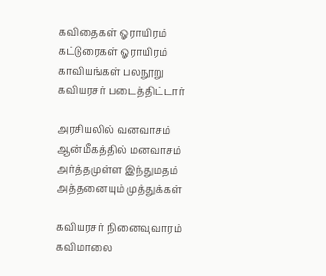கவிதைகள் ஓராயிரம்
கட்டுரைகள் ஓராயிரம்
காவியங்கள் பலநூறு
கவியரசர் படைத்திட்டார்

அரசியலில் வனவாசம்
ஆன்மீகத்தில் மனவாசம்
அர்த்தமுள்ள இந்துமதம்
அத்தனையும் முத்துக்கள்

கவியரசர் நினைவுவாரம்
கவிமாலை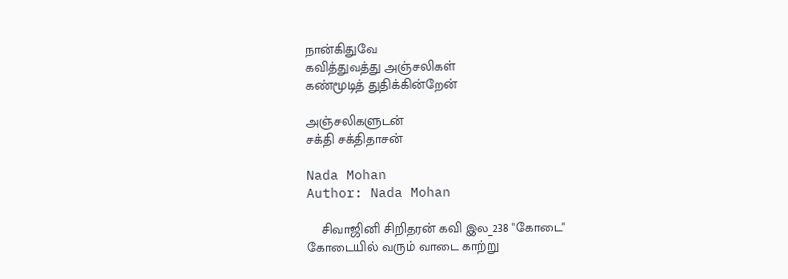நான்கிதுவே
கவித்துவத்து அஞ்சலிகள்
கண்மூடித் துதிக்கின்றேன்

அஞ்சலிகளுடன்
சக்தி சக்திதாசன்

Nada Mohan
Author: Nada Mohan

    சிவாஜினி சிறிதரன் கவி இல_238 "கோடை" கோடையில் வரும் வாடை காற்று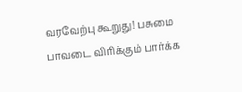வரவேற்பு கூறுது! பசுமை பாவடை விரிக்கும் பார்க்க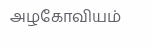அழகோவியம்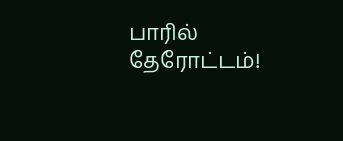பாரில் தேரோட்டம்!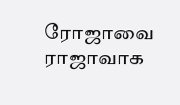ரோஜாவை ராஜாவாக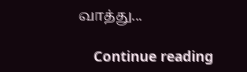வாத்து...

    Continue reading